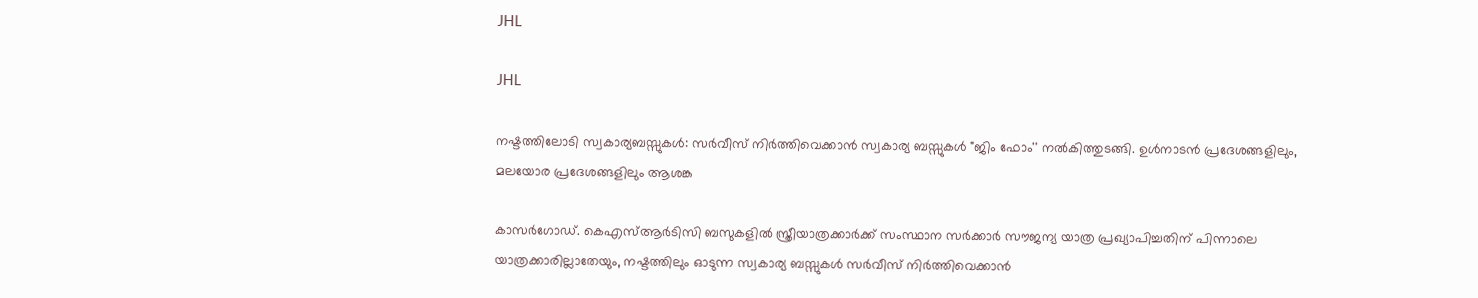JHL

JHL

നഷ്ടത്തിലോടി സ്വകാര്യബസ്സുകൾ: സർവീസ് നിർത്തിവെക്കാൻ സ്വകാര്യ ബസ്സുകൾ "ജിം ഫോം'' നൽകിത്തുടങ്ങി. ഉൾനാടൻ പ്രദേശങ്ങളിലും, മലയോര പ്രദേശങ്ങളിലും ആശങ്ക

കാസർഗോഡ്. കെഎസ്ആർടിസി ബസുകളിൽ സ്ത്രീയാത്രക്കാർക്ക് സംസ്ഥാന സർക്കാർ സൗജന്യ യാത്ര പ്രഖ്യാപിച്ചതിന് പിന്നാലെ യാത്രക്കാരില്ലാതേയും, നഷ്ടത്തിലും ഓടുന്ന സ്വകാര്യ ബസ്സുകൾ സർവീസ് നിർത്തിവെക്കാൻ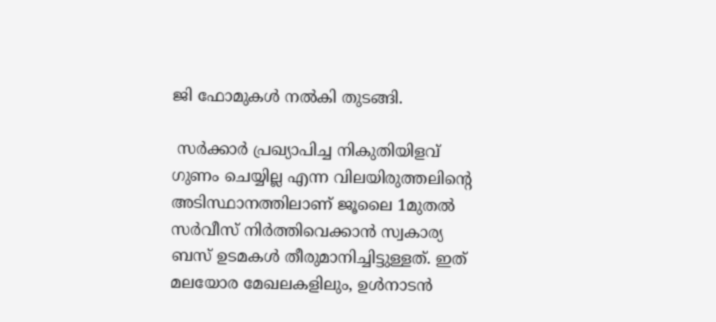ജി ഫോമുകൾ നൽകി തുടങ്ങി.

 സർക്കാർ പ്രഖ്യാപിച്ച നികുതിയിളവ് ഗുണം ചെയ്യില്ല എന്ന വിലയിരുത്തലിന്റെ അടിസ്ഥാനത്തിലാണ് ജൂലൈ 1മുതൽ സർവീസ് നിർത്തിവെക്കാൻ സ്വകാര്യ ബസ് ഉടമകൾ തീരുമാനിച്ചിട്ടുള്ളത്. ഇത് മലയോര മേഖലകളിലും, ഉൾനാടൻ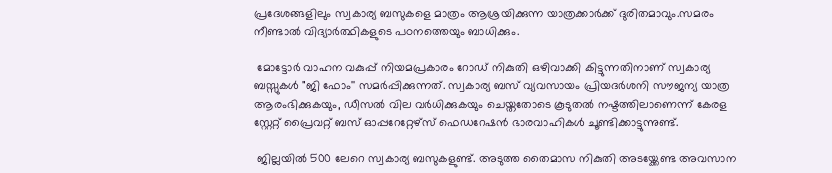പ്രദേശങ്ങളിലും സ്വകാര്യ ബസുകളെ മാത്രം ആശ്രയിക്കുന്ന യാത്രക്കാർക്ക് ദുരിതമാവും.സമരം നീണ്ടാൽ വിദ്യാർത്ഥികളുടെ പഠനത്തെയും ബാധിക്കും.

 മോട്ടോർ വാഹന വകുപ്പ് നിയമപ്രകാരം റോഡ് നികുതി ഒഴിവാക്കി കിട്ടുന്നതിനാണ് സ്വകാര്യ ബസ്സുകൾ "ജി ഫോം'' സമർപ്പിക്കുന്നത്. സ്വകാര്യ ബസ് വ്യവസായം പ്രിയദർശനി സൗജന്യ യാത്ര ആരംഭിക്കുകയും, ഡീസൽ വില വർധിക്കുകയും ചെയ്തതോടെ കൂടുതൽ നഷ്ടത്തിലാണെന്ന് കേരള സ്റ്റേറ്റ് പ്രൈവറ്റ് ബസ് ഓപ്പറേറ്റേഴ്‌സ് ഫെഡറേഷൻ ഭാരവാഹികൾ ചൂണ്ടിക്കാട്ടുന്നുണ്ട്.

 ജില്ലയിൽ 500 ലേറെ സ്വകാര്യ ബസുകളുണ്ട്. അടുത്ത തൈമാസ നികുതി അടയ്ക്കേണ്ട അവസാന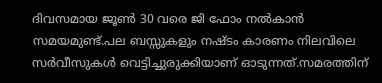ദിവസമായ ജൂൺ 30 വരെ ജി ഫോം നൽകാൻ സമയമുണ്ട്.പല ബസ്സുകളും നഷ്ടം കാരണം നിലവിലെ സർവീസുകൾ വെട്ടിച്ചുരുക്കിയാണ് ഓടുന്നത്.സമരത്തിന്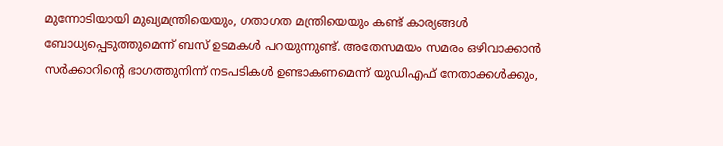മുന്നോടിയായി മുഖ്യമന്ത്രിയെയും, ഗതാഗത മന്ത്രിയെയും കണ്ട് കാര്യങ്ങൾ ബോധ്യപ്പെടുത്തുമെന്ന് ബസ് ഉടമകൾ പറയുന്നുണ്ട്. അതേസമയം സമരം ഒഴിവാക്കാൻ സർക്കാറിന്റെ ഭാഗത്തുനിന്ന് നടപടികൾ ഉണ്ടാകണമെന്ന് യുഡിഎഫ് നേതാക്കൾക്കും,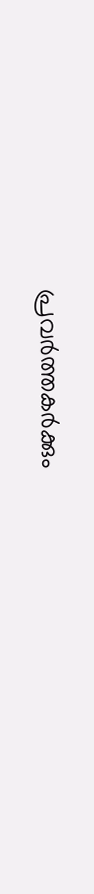പ്രവർത്തകർക്കും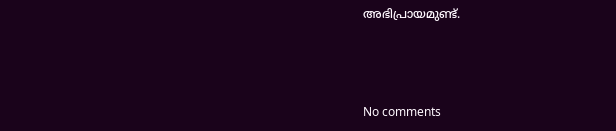അഭിപ്രായമുണ്ട്.



No comments